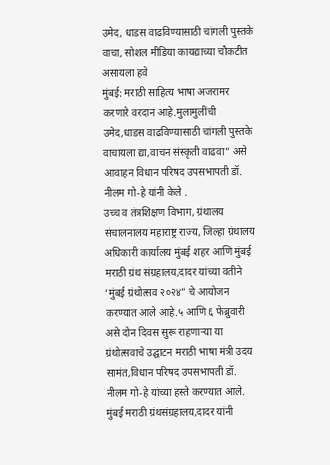उमेद, धाडस वाढविण्यासाठी चांगली पुस्तके वाचा, सोशल मीडिया कायद्याच्या चौकटीत असायला हवे
मुंबई: मराठी साहित्य भाषा अजरामर करणारे वरदान आहे.मुलामुलींची उमेद,धाडस वाढविण्यासाठी चांगली पुस्तके वाचायला द्या,वाचन संस्कृती वाढवा” असे आवाहन विधान परिषद उपसभापती डॉ. नीलम गो-हे यांनी केले .
उच्च व तंत्रशिक्षण विभाग, ग्रंथालय संचालनालय महाराष्ट्र राज्य, जिल्हा ग्रंथालय अधिकारी कार्यालय मुंबई शहर आणि मुंबई मराठी ग्रंथ संग्रहालय,दादर यांच्या वतीने ‘मुंबई ग्रंथोत्सव २०२४” चे आयोजन करण्यात आले आहे.५ आणि ६ फेब्रुवारी असे दोन दिवस सुरू राहणाऱ्या या ग्रंथोत्सवाचे उद्घाटन मराठी भाषा मंत्री उदय सामंत,विधान परिषद उपसभापती डॉ. नीलम गो-हे यांच्या हस्ते करण्यात आले.
मुंबई मराठी ग्रंथसंग्रहालय,दादर यांनी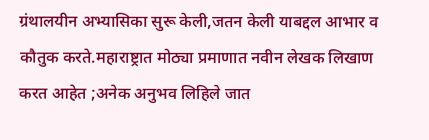ग्रंथालयीन अभ्यासिका सुरू केली,जतन केली याबद्दल आभार व कौतुक करते.महाराष्ट्रात मोठ्या प्रमाणात नवीन लेखक लिखाण करत आहेत ;अनेक अनुभव लिहिले जात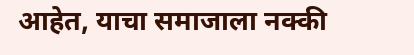आहेत, याचा समाजाला नक्की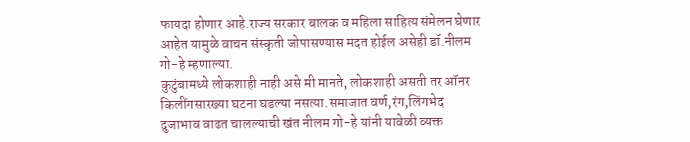फायदा होणार आहे.राज्य सरकार बालक व महिला साहित्य संमेलन घेणार आहेत यामुळे वाचन संस्कृती जोपासण्यास मदत होईल असेही डॉ.नीलम गो-हे म्हणाल्या.
कुटुंबामध्ये लोकशाही नाही असे मी मानते, लोकशाही असती तर ऑनर किलींगसारख्या घटना घडल्या नसत्या.समाजात वर्ण,रंग,लिंगभेद दुजाभाव वाढत चालल्याची खंत नीलम गो-हे यांनी यावेळी व्यक्त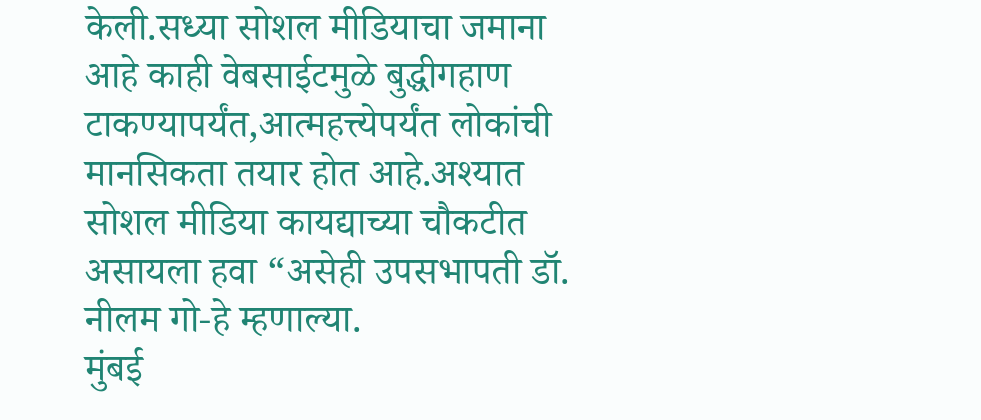केली.सध्या सोशल मीडियाचा जमाना आहे काही वेबसाईटमुळे बुद्धीगहाण टाकण्यापर्यंत,आत्महत्त्येपर्यंत लोकांची मानसिकता तयार होत आहे.अश्यात सोशल मीडिया कायद्याच्या चौकटीत असायला हवा “असेही उपसभापती डॉ. नीलम गो-हे म्हणाल्या.
मुंबई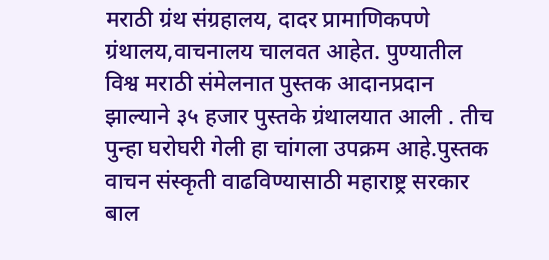मराठी ग्रंथ संग्रहालय, दादर प्रामाणिकपणे ग्रंथालय,वाचनालय चालवत आहेत. पुण्यातील विश्व मराठी संमेलनात पुस्तक आदानप्रदान झाल्याने ३५ हजार पुस्तके ग्रंथालयात आली . तीच पुन्हा घरोघरी गेली हा चांगला उपक्रम आहे.पुस्तक वाचन संस्कृती वाढविण्यासाठी महाराष्ट्र सरकार बाल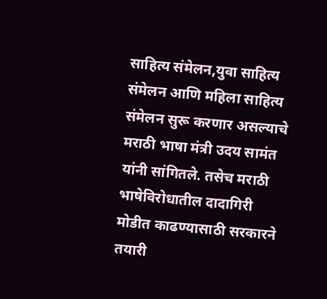साहित्य संमेलन,युवा साहित्य संमेलन आणि महिला साहित्य संमेलन सुरू करणार असल्याचे मराठी भाषा मंत्री उदय सामंत यांनी सांगितले. तसेच मराठी भाषेविरोधातील दादागिरी मोडीत काढण्यासाठी सरकारने तयारी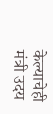केल्याचेही मंत्री उदय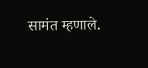सामंत म्हणाले.